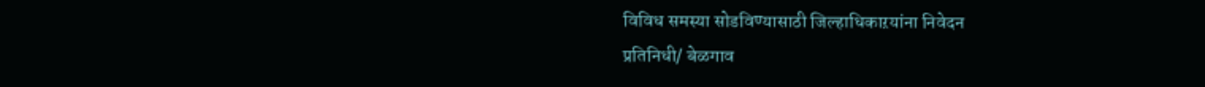विविध समस्या सोडविण्यासाठी जिल्हाधिकाऱयांना निवेदन
प्रतिनिधी/ बेळगाव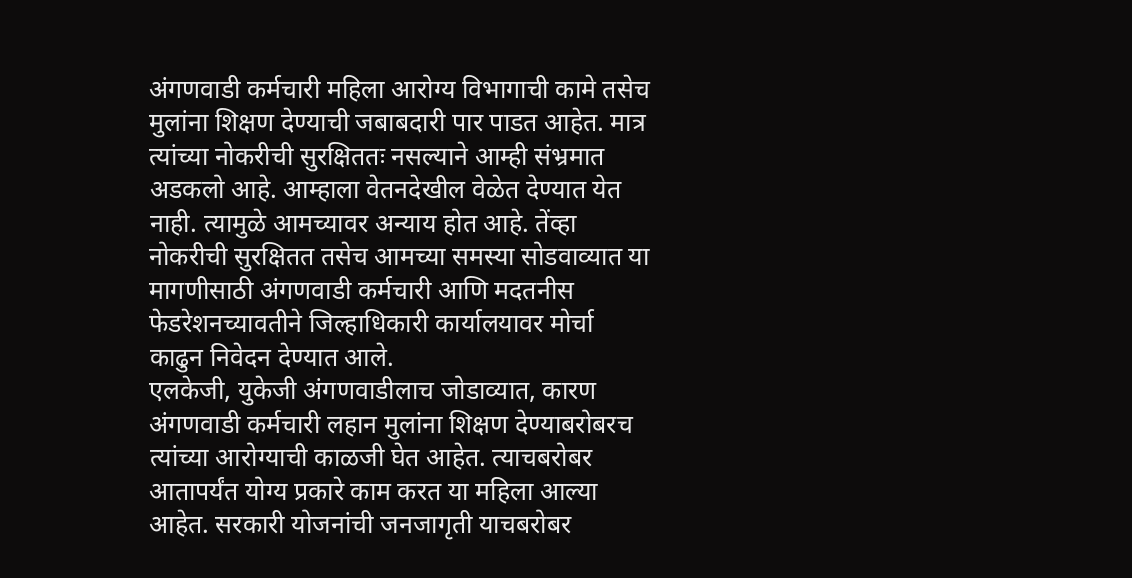अंगणवाडी कर्मचारी महिला आरोग्य विभागाची कामे तसेच मुलांना शिक्षण देण्याची जबाबदारी पार पाडत आहेत. मात्र त्यांच्या नोकरीची सुरक्षिततः नसल्याने आम्ही संभ्रमात अडकलो आहे. आम्हाला वेतनदेखील वेळेत देण्यात येत नाही. त्यामुळे आमच्यावर अन्याय होत आहे. तेंव्हा नोकरीची सुरक्षितत तसेच आमच्या समस्या सोडवाव्यात या मागणीसाठी अंगणवाडी कर्मचारी आणि मदतनीस फेडरेशनच्यावतीने जिल्हाधिकारी कार्यालयावर मोर्चा काढुन निवेदन देण्यात आले.
एलकेजी, युकेजी अंगणवाडीलाच जोडाव्यात, कारण अंगणवाडी कर्मचारी लहान मुलांना शिक्षण देण्याबरोबरच त्यांच्या आरोग्याची काळजी घेत आहेत. त्याचबरोबर आतापर्यंत योग्य प्रकारे काम करत या महिला आल्या आहेत. सरकारी योजनांची जनजागृती याचबरोबर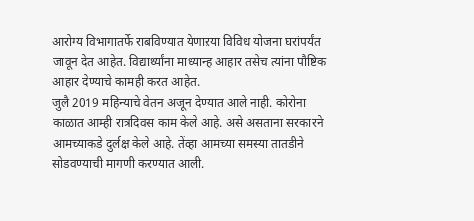आरोग्य विभागातर्फे राबविण्यात येणाऱया विविध योजना घरांपर्यंत जावून देत आहेत. विद्यार्थ्यांना माध्यान्ह आहार तसेच त्यांना पौष्टिक आहार देण्याचे कामही करत आहेत.
जुलै 2019 महिन्याचे वेतन अजून देण्यात आले नाही. कोरोना काळात आम्ही रात्रदिवस काम केले आहे. असे असताना सरकारने आमच्याकडे दुर्लक्ष केले आहे. तेंव्हा आमच्या समस्या तातडीने सोडवण्याची मागणी करण्यात आली.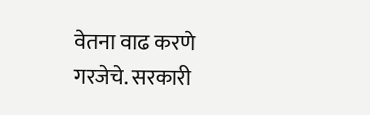वेतना वाढ करणे गरजेचे. सरकारी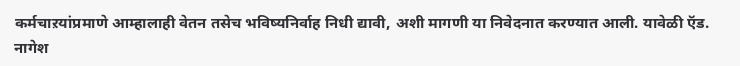कर्मचाऱयांप्रमाणे आम्हालाही वेतन तसेच भविष्यनिर्वाह निधी द्यावी, अशी मागणी या निवेदनात करण्यात आली. यावेळी ऍड. नागेश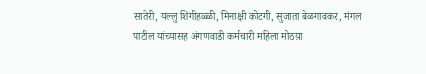सातेरी, यल्लु शिगीहळ्ळी, मिनाक्षी कोटगी, सुजाता बेळगावकर, मंगल पाटील यांच्यासह अंगणवाडी कर्मचारी महिला मोठय़ा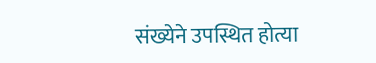संख्येने उपस्थित होत्या